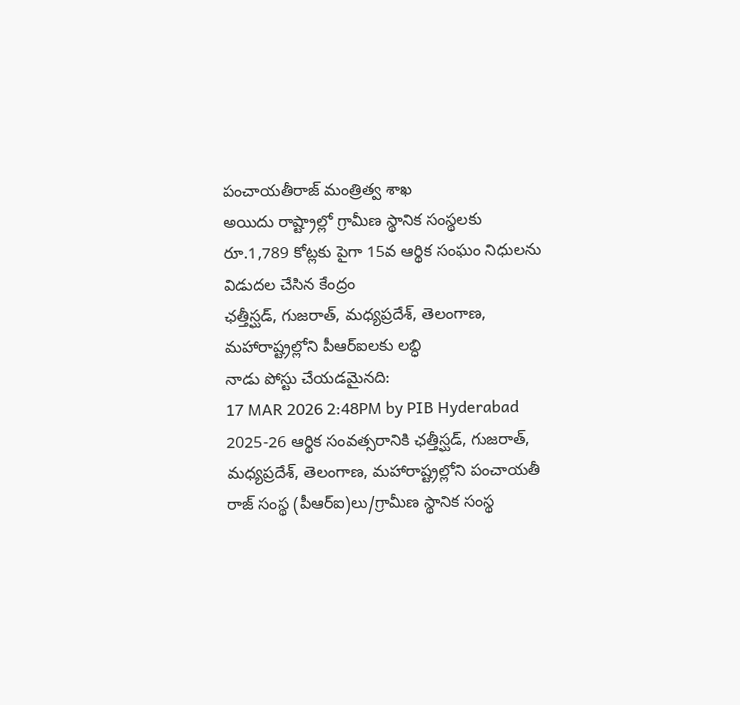పంచాయతీరాజ్ మంత్రిత్వ శాఖ
అయిదు రాష్ట్రాల్లో గ్రామీణ స్థానిక సంస్థలకు రూ.1,789 కోట్లకు పైగా 15వ ఆర్థిక సంఘం నిధులను విడుదల చేసిన కేంద్రం
ఛత్తీస్ఘడ్, గుజరాత్, మధ్యప్రదేశ్, తెలంగాణ, మహారాష్ట్రల్లోని పీఆర్ఐలకు లబ్ధి
నాడు పోస్టు చేయడమైనది:
17 MAR 2026 2:48PM by PIB Hyderabad
2025-26 ఆర్థిక సంవత్సరానికి ఛత్తీస్ఘడ్, గుజరాత్, మధ్యప్రదేశ్, తెలంగాణ, మహారాష్ట్రల్లోని పంచాయతీ రాజ్ సంస్థ (పీఆర్ఐ)లు/గ్రామీణ స్థానిక సంస్థ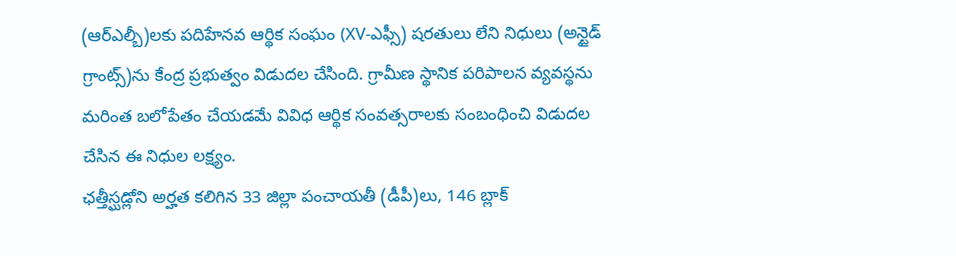(ఆర్ఎల్బీ)లకు పదిహేనవ ఆర్థిక సంఘం (XV-ఎఫ్సీ) షరతులు లేని నిధులు (అన్టైడ్ గ్రాంట్స్)ను కేంద్ర ప్రభుత్వం విడుదల చేసింది. గ్రామీణ స్థానిక పరిపాలన వ్యవస్థను మరింత బలోపేతం చేయడమే వివిధ ఆర్థిక సంవత్సరాలకు సంబంధించి విడుదల చేసిన ఈ నిధుల లక్ష్యం.
ఛత్తీస్ఘడ్లోని అర్హత కలిగిన 33 జిల్లా పంచాయతీ (డీపీ)లు, 146 బ్లాక్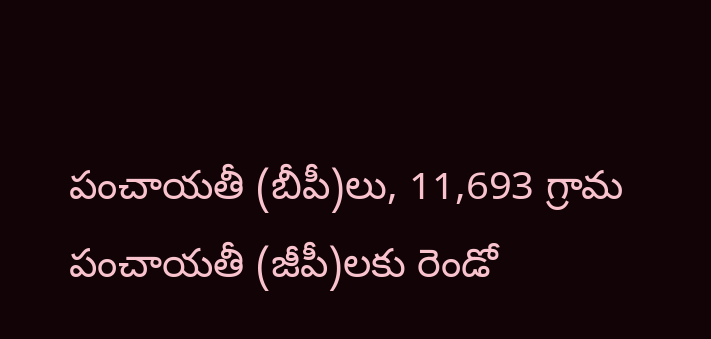పంచాయతీ (బీపీ)లు, 11,693 గ్రామ పంచాయతీ (జీపీ)లకు రెండో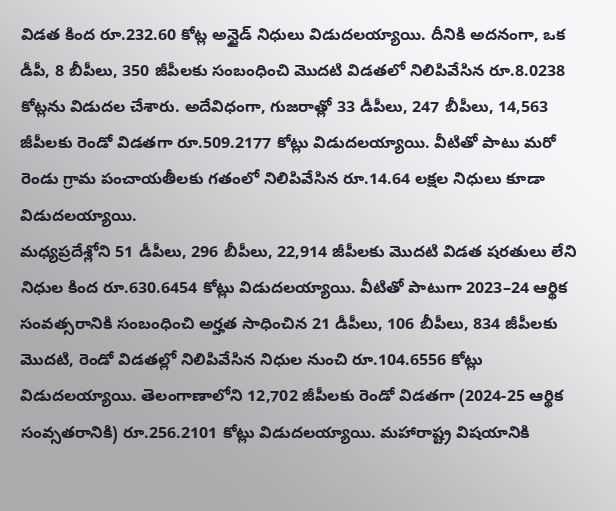విడత కింద రూ.232.60 కోట్ల అన్టైడ్ నిధులు విడుదలయ్యాయి. దీనికి అదనంగా, ఒక డీపీ, 8 బీపీలు, 350 జీపీలకు సంబంధించి మొదటి విడతలో నిలిపివేసిన రూ.8.0238 కోట్లను విడుదల చేశారు. అదేవిధంగా, గుజరాత్లో 33 డీపీలు, 247 బీపీలు, 14,563 జీపీలకు రెండో విడతగా రూ.509.2177 కోట్లు విడుదలయ్యాయి. వీటితో పాటు మరో రెండు గ్రామ పంచాయతీలకు గతంలో నిలిపివేసిన రూ.14.64 లక్షల నిధులు కూడా విడుదలయ్యాయి.
మధ్యప్రదేశ్లోని 51 డీపీలు, 296 బీపీలు, 22,914 జీపీలకు మొదటి విడత షరతులు లేని నిధుల కింద రూ.630.6454 కోట్లు విడుదలయ్యాయి. వీటితో పాటుగా 2023–24 ఆర్థిక సంవత్సరానికి సంబంధించి అర్హత సాధించిన 21 డీపీలు, 106 బీపీలు, 834 జీపీలకు మొదటి, రెండో విడతల్లో నిలిపివేసిన నిధుల నుంచి రూ.104.6556 కోట్లు విడుదలయ్యాయి. తెలంగాణాలోని 12,702 జీపీలకు రెండో విడతగా (2024-25 ఆర్థిక సంవ్సతరానికి) రూ.256.2101 కోట్లు విడుదలయ్యాయి. మహారాష్ట్ర విషయానికి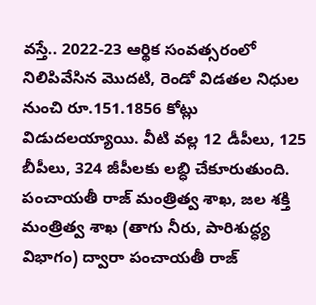వస్తే.. 2022-23 ఆర్థిక సంవత్సరంలో నిలిపివేసిన మొదటి, రెండో విడతల నిధుల నుంచి రూ.151.1856 కోట్లు విడుదలయ్యాయి. వీటి వల్ల 12 డీపీలు, 125 బీపీలు, 324 జీపీలకు లబ్ధి చేకూరుతుంది.
పంచాయతీ రాజ్ మంత్రిత్వ శాఖ, జల శక్తి మంత్రిత్వ శాఖ (తాగు నీరు, పారిశుద్ధ్య విభాగం) ద్వారా పంచాయతీ రాజ్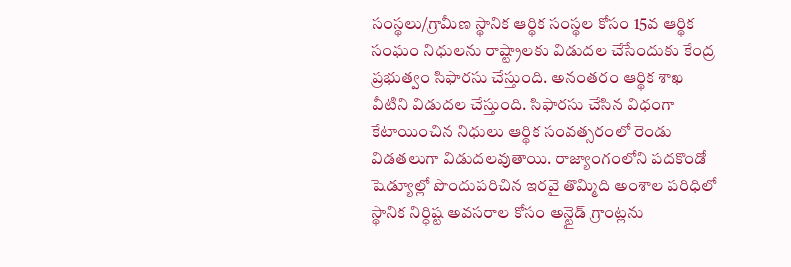సంస్థలు/గ్రామీణ స్థానిక ఆర్థిక సంస్థల కోసం 15వ ఆర్థిక సంఘం నిధులను రాష్ట్రాలకు విడుదల చేసేందుకు కేంద్ర ప్రభుత్వం సిఫారసు చేస్తుంది. అనంతరం ఆర్థిక శాఖ వీటిని విడుదల చేస్తుంది. సిఫారసు చేసిన విధంగా కేటాయించిన నిధులు ఆర్థిక సంవత్సరంలో రెండు విడతలుగా విడుదలవుతాయి. రాజ్యాంగంలోని పదకొండో షెడ్యూల్లో పొందుపరిచిన ఇరవై తొమ్మిది అంశాల పరిధిలో స్థానిక నిర్ధిష్ట అవసరాల కోసం అన్టైడ్ గ్రాంట్లను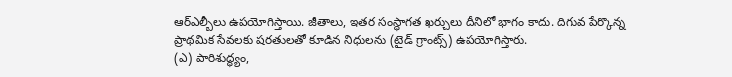ఆర్ఎల్బీలు ఉపయోగిస్తాయి. జీతాలు, ఇతర సంస్థాగత ఖర్చులు దీనిలో భాగం కాదు. దిగువ పేర్కొన్న ప్రాథమిక సేవలకు షరతులతో కూడిన నిధులను (టైడ్ గ్రాంట్స్) ఉపయోగిస్తారు.
(ఎ) పారిశుద్ధ్యం,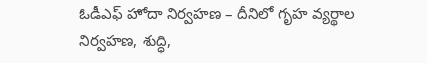ఓడీఎఫ్ హోదా నిర్వహణ – దీనిలో గృహ వ్యర్థాల నిర్వహణ, శుద్ధి,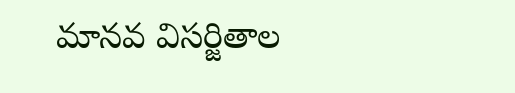మానవ విసర్జితాల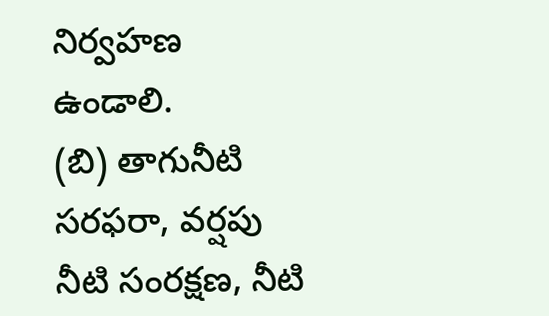నిర్వహణ ఉండాలి.
(బి) తాగునీటి సరఫరా, వర్షపు నీటి సంరక్షణ, నీటి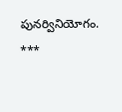పునర్వినియోగం.
***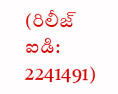(రిలీజ్ ఐడి: 2241491)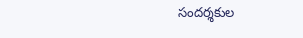సందర్శకుల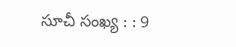సూచీ సంఖ్య : : 9